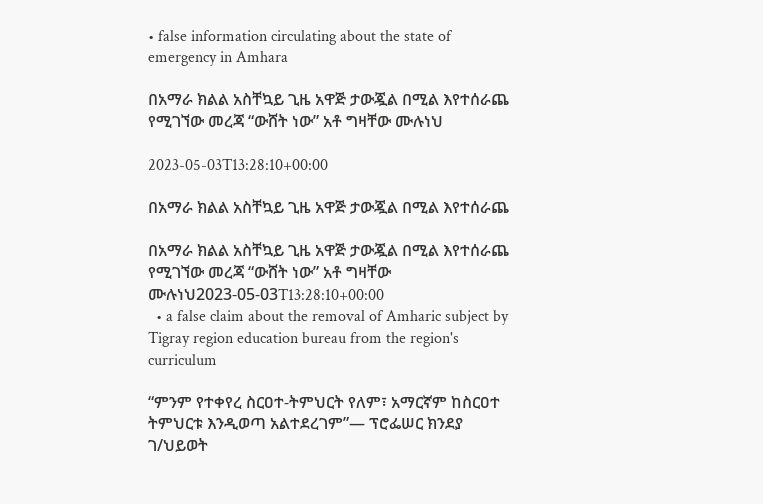• false information circulating about the state of emergency in Amhara

በአማራ ክልል አስቸኳይ ጊዜ አዋጅ ታውጇል በሚል እየተሰራጨ የሚገኘው መረጃ “ውሸት ነው” አቶ ግዛቸው ሙሉነህ

2023-05-03T13:28:10+00:00

በአማራ ክልል አስቸኳይ ጊዜ አዋጅ ታውጇል በሚል እየተሰራጨ

በአማራ ክልል አስቸኳይ ጊዜ አዋጅ ታውጇል በሚል እየተሰራጨ የሚገኘው መረጃ “ውሸት ነው” አቶ ግዛቸው ሙሉነህ2023-05-03T13:28:10+00:00
  • a false claim about the removal of Amharic subject by Tigray region education bureau from the region's curriculum

“ምንም የተቀየረ ስርዐተ-ትምህርት የለም፣ አማርኛም ከስርዐተ ትምህርቱ እንዲወጣ አልተደረገም”— ፕሮፌሠር ክንደያ ገ/ህይወት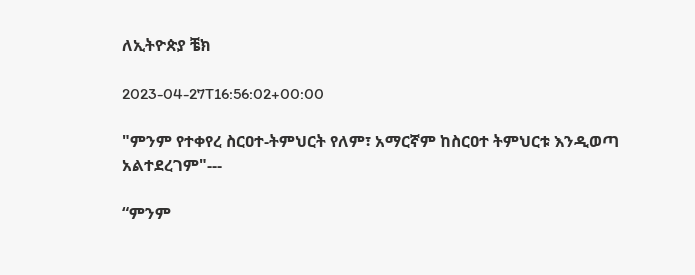ለኢትዮጵያ ቼክ

2023-04-27T16:56:02+00:00

"ምንም የተቀየረ ስርዐተ-ትምህርት የለም፣ አማርኛም ከስርዐተ ትምህርቱ እንዲወጣ አልተደረገም"---

“ምንም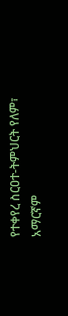የተቀየረ ስርዐተ-ትምህርት የለም፣ አማርኛም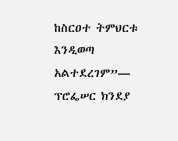ከስርዐተ ትምህርቱ እንዲወጣ አልተደረገም”— ፕሮፌሠር ክንደያ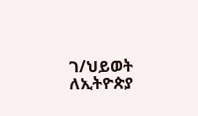ገ/ህይወት ለኢትዮጵያ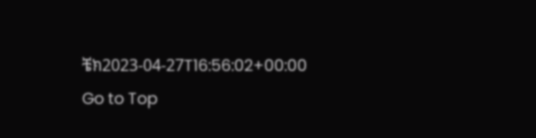ቼክ2023-04-27T16:56:02+00:00
Go to Top